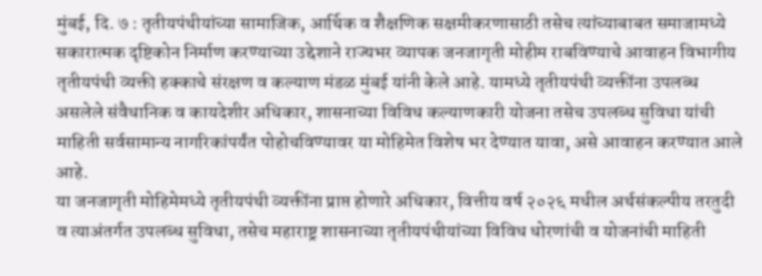मुंबई, दि. ७ : तृतीयपंथीयांच्या सामाजिक, आर्थिक व शैक्षणिक सक्षमीकरणासाठी तसेच त्यांच्याबाबत समाजामध्ये सकारात्मक दृष्टिकोन निर्माण करण्याच्या उद्देशाने राज्यभर व्यापक जनजागृती मोहीम राबविण्याचे आवाहन विभागीय तृतीयपंथी व्यक्ती हक्काचे संरक्षण व कल्याण मंडळ मुंबई यांनी केले आहे. यामध्ये तृतीयपंथी व्यक्तींना उपलब्ध असलेले संवैधानिक व कायदेशीर अधिकार, शासनाच्या विविध कल्याणकारी योजना तसेच उपलब्ध सुविधा यांची माहिती सर्वसामान्य नागरिकांपर्यंत पोहोचविण्यावर या मोहिमेत विशेष भर देण्यात यावा, असे आवाहन करण्यात आले आहे.
या जनजागृती मोहिमेमध्ये तृतीयपंथी व्यक्तींना प्राप्त होणारे अधिकार, वित्तीय वर्ष २०२६ मधील अर्थसंकल्पीय तरतुदी व त्याअंतर्गत उपलब्ध सुविधा, तसेच महाराष्ट्र शासनाच्या तृतीयपंथीयांच्या विविध धोरणांची व योजनांची माहिती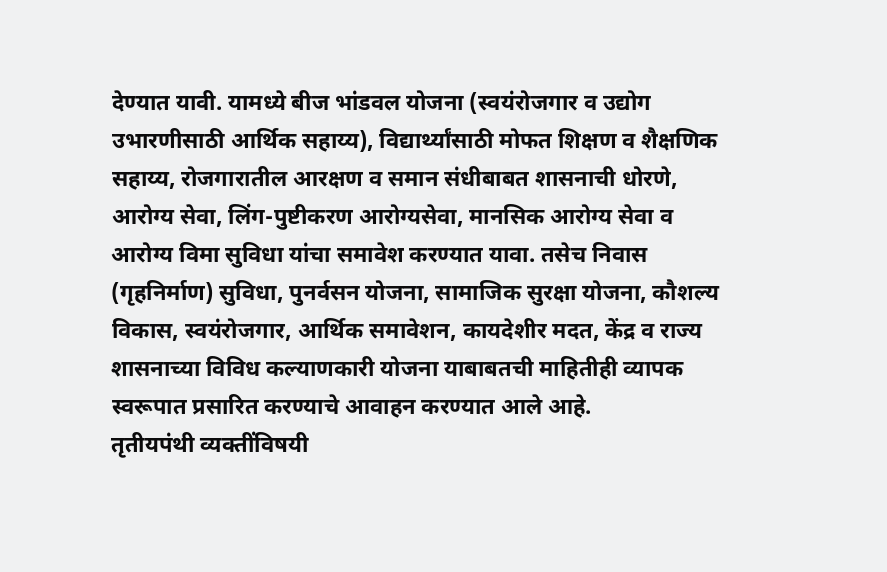देण्यात यावी. यामध्ये बीज भांडवल योजना (स्वयंरोजगार व उद्योग उभारणीसाठी आर्थिक सहाय्य), विद्यार्थ्यांसाठी मोफत शिक्षण व शैक्षणिक सहाय्य, रोजगारातील आरक्षण व समान संधीबाबत शासनाची धोरणे, आरोग्य सेवा, लिंग-पुष्टीकरण आरोग्यसेवा, मानसिक आरोग्य सेवा व आरोग्य विमा सुविधा यांचा समावेश करण्यात यावा. तसेच निवास (गृहनिर्माण) सुविधा, पुनर्वसन योजना, सामाजिक सुरक्षा योजना, कौशल्य विकास, स्वयंरोजगार, आर्थिक समावेशन, कायदेशीर मदत, केंद्र व राज्य शासनाच्या विविध कल्याणकारी योजना याबाबतची माहितीही व्यापक स्वरूपात प्रसारित करण्याचे आवाहन करण्यात आले आहे.
तृतीयपंथी व्यक्तींविषयी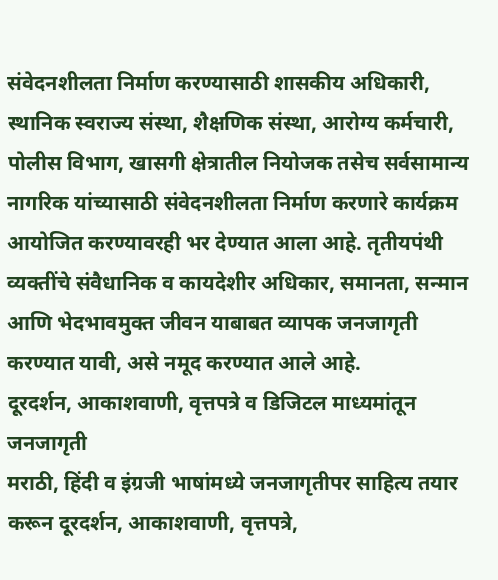संवेदनशीलता निर्माण करण्यासाठी शासकीय अधिकारी, स्थानिक स्वराज्य संस्था, शैक्षणिक संस्था, आरोग्य कर्मचारी, पोलीस विभाग, खासगी क्षेत्रातील नियोजक तसेच सर्वसामान्य नागरिक यांच्यासाठी संवेदनशीलता निर्माण करणारे कार्यक्रम आयोजित करण्यावरही भर देण्यात आला आहे. तृतीयपंथी व्यक्तींचे संवैधानिक व कायदेशीर अधिकार, समानता, सन्मान आणि भेदभावमुक्त जीवन याबाबत व्यापक जनजागृती करण्यात यावी, असे नमूद करण्यात आले आहे.
दूरदर्शन, आकाशवाणी, वृत्तपत्रे व डिजिटल माध्यमांतून जनजागृती
मराठी, हिंदी व इंग्रजी भाषांमध्ये जनजागृतीपर साहित्य तयार करून दूरदर्शन, आकाशवाणी, वृत्तपत्रे,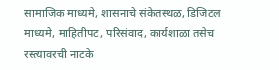सामाजिक माध्यमे, शासनाचे संकेतस्थळ, डिजिटल माध्यमे, माहितीपट, परिसंवाद, कार्यशाळा तसेच रस्त्यावरची नाटके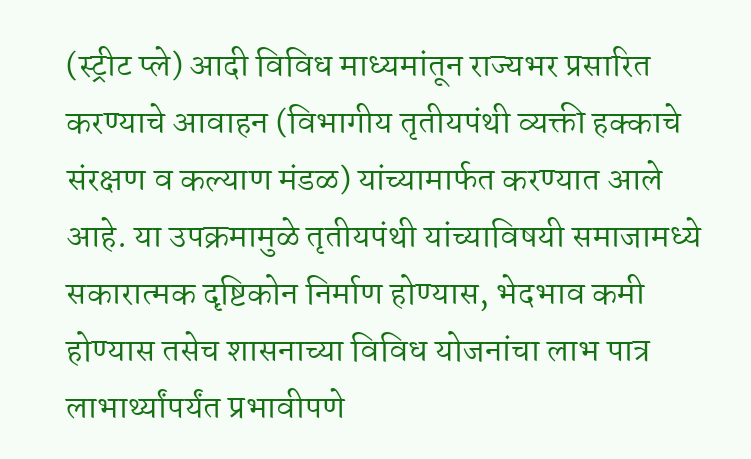(स्ट्रीट प्ले) आदी विविध माध्यमांतून राज्यभर प्रसारित करण्याचे आवाहन (विभागीय तृतीयपंथी व्यक्ती हक्काचे संरक्षण व कल्याण मंडळ) यांच्यामार्फत करण्यात आले आहे. या उपक्रमामुळे तृतीयपंथी यांच्याविषयी समाजामध्ये सकारात्मक दृष्टिकोन निर्माण होण्यास, भेदभाव कमी होण्यास तसेच शासनाच्या विविध योजनांचा लाभ पात्र लाभार्थ्यांपर्यंत प्रभावीपणे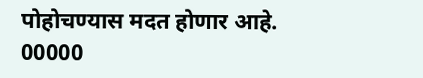पोहोचण्यास मदत होणार आहे.
00000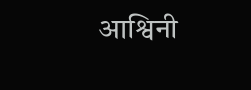आश्विनी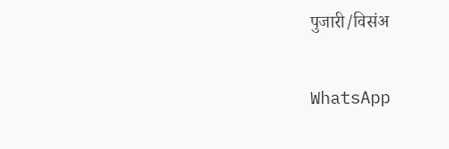पुजारी/विसंअ

WhatsApp